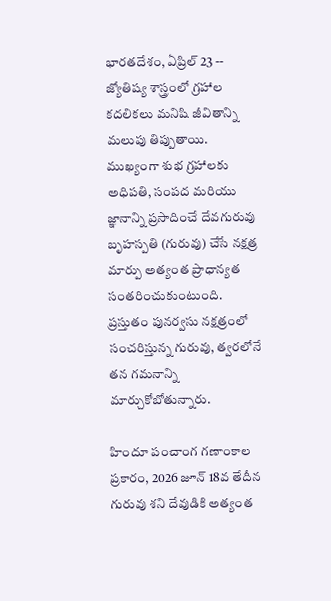భారతదేశం, ఏప్రిల్ 23 -- జ్యోతిష్య శాస్త్రంలో గ్రహాల కదలికలు మనిషి జీవితాన్ని మలుపు తిప్పుతాయి. ముఖ్యంగా శుభ గ్రహాలకు అధిపతి, సంపద మరియు జ్ఞానాన్ని ప్రసాదించే దేవగురువు బృహస్పతి (గురువు) చేసే నక్షత్ర మార్పు అత్యంత ప్రాధాన్యత సంతరించుకుంటుంది. ప్రస్తుతం పునర్వసు నక్షత్రంలో సంచరిస్తున్న గురువు, త్వరలోనే తన గమనాన్ని మార్చుకోబోతున్నారు.

హిందూ పంచాంగ గణాంకాల ప్రకారం, 2026 జూన్ 18వ తేదీన గురువు శని దేవుడికి అత్యంత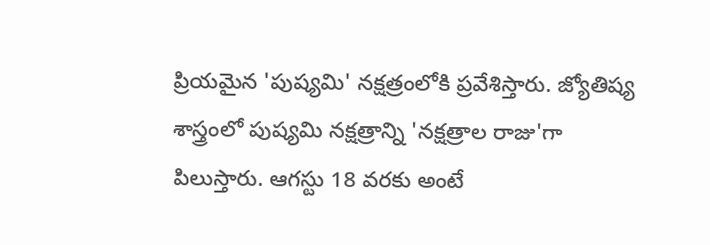ప్రియమైన 'పుష్యమి' నక్షత్రంలోకి ప్రవేశిస్తారు. జ్యోతిష్య శాస్త్రంలో పుష్యమి నక్షత్రాన్ని 'నక్షత్రాల రాజు'గా పిలుస్తారు. ఆగస్టు 18 వరకు అంటే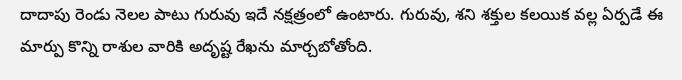దాదాపు రెండు నెలల పాటు గురువు ఇదే నక్షత్రంలో ఉంటారు. గురువు, శని శక్తుల కలయిక వల్ల ఏర్పడే ఈ మార్పు కొన్ని రాశుల వారికి అదృష్ట రేఖను మార్చబోతోంది.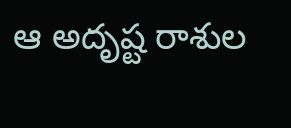ఆ అదృష్ట రాశుల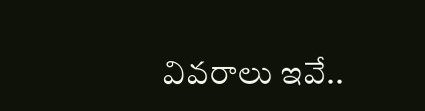వివరాలు ఇవే..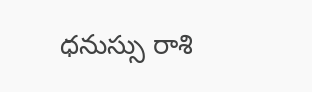ధనుస్సు రాశి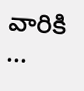వారికి ...